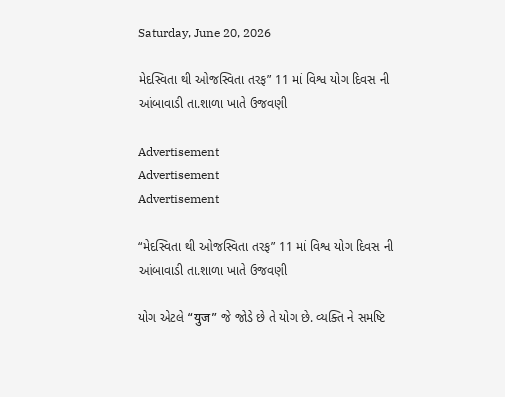Saturday, June 20, 2026

મેદસ્વિતા થી ઓજસ્વિતા તરફ” 11 માં વિશ્વ યોગ દિવસ ની આંબાવાડી તા.શાળા ખાતે ઉજવણી

Advertisement
Advertisement
Advertisement

“મેદસ્વિતા થી ઓજસ્વિતા તરફ” 11 માં વિશ્વ યોગ દિવસ ની આંબાવાડી તા.શાળા ખાતે ઉજવણી

યોગ એટલે “युज” જે જોડે છે તે યોગ છે. વ્યક્તિ ને સમષ્ટિ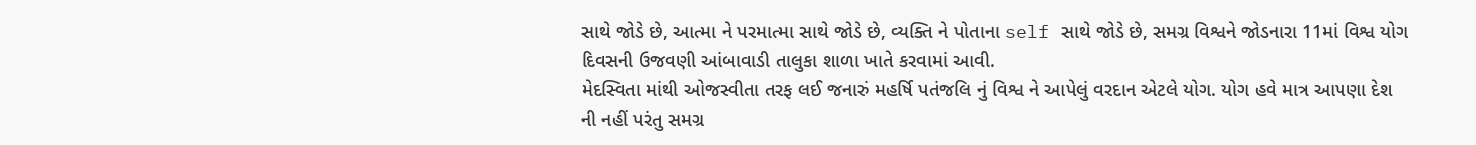સાથે જોડે છે, આત્મા ને પરમાત્મા સાથે જોડે છે, વ્યક્તિ ને પોતાના self સાથે જોડે છે, સમગ્ર વિશ્વને જોડનારા 11માં વિશ્વ યોગ દિવસની ઉજવણી આંબાવાડી તાલુકા શાળા ખાતે કરવામાં આવી.
મેદસ્વિતા માંથી ઓજસ્વીતા તરફ લઈ જનારું મહર્ષિ પતંજલિ નું વિશ્વ ને આપેલું વરદાન એટલે યોગ. યોગ હવે માત્ર આપણા દેશ ની નહીં પરંતુ સમગ્ર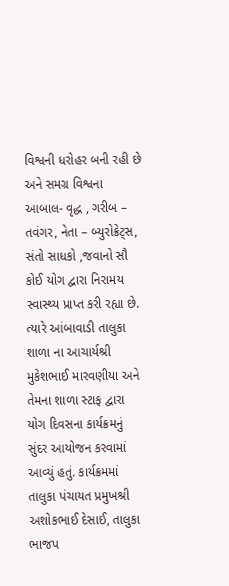વિશ્વની ધરોહર બની રહી છે અને સમગ્ર વિશ્વના આબાલ- વૃદ્ધ , ગરીબ – તવંગર, નેતા – બ્યુરોક્રેટ્સ, સંતો સાધકો ,જવાનો સૌ કોઈ યોગ દ્વારા નિરામય સ્વાસ્થ્ય પ્રાપ્ત કરી રહ્યા છે. ત્યારે આંબાવાડી તાલુકા શાળા ના આચાર્યશ્રી મુકેશભાઈ મારવણીયા અને તેમના શાળા સ્ટાફ દ્વારા યોગ દિવસના કાર્યક્રમનું સુંદર આયોજન કરવામાં આવ્યું હતું. કાર્યક્રમમાં તાલુકા પંચાયત પ્રમુખશ્રી અશોકભાઈ દેસાઈ, તાલુકા ભાજપ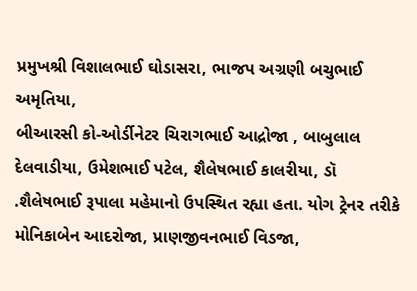પ્રમુખશ્રી વિશાલભાઈ ઘોડાસરા, ભાજપ અગ્રણી બચુભાઈ અમૃતિયા,
બીઆરસી કો-ઓર્ડીનેટર ચિરાગભાઈ આદ્રોજા , બાબુલાલ દેલવાડીયા, ઉમેશભાઈ પટેલ, શૈલેષભાઈ કાલરીયા, ડૉ .શૈલેષભાઈ રૂપાલા મહેમાનો ઉપસ્થિત રહ્યા હતા. યોગ ટ્રેનર તરીકે મોનિકાબેન આદરોજા, પ્રાણજીવનભાઈ વિડજા,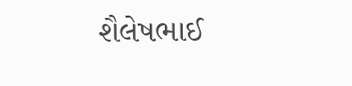શૈલેષભાઈ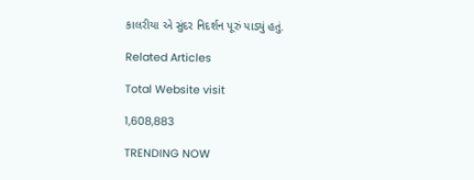કાલરીયા એ સુંદર નિદર્શન પૂરું પાડ્યું હતું.

Related Articles

Total Website visit

1,608,883

TRENDING NOW